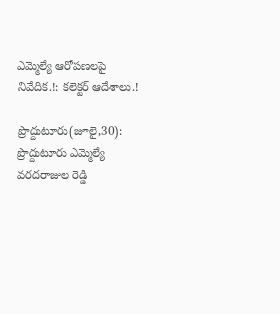ఎమ్మెల్యే ఆరోపణలపై నివేదిక.!: కలెక్టర్ ఆదేశాలు.!

ప్రొద్దుటూరు(జూలై,30): ప్రొద్దుటూరు ఎమ్మెల్యే వరదరాజుల రెడ్డి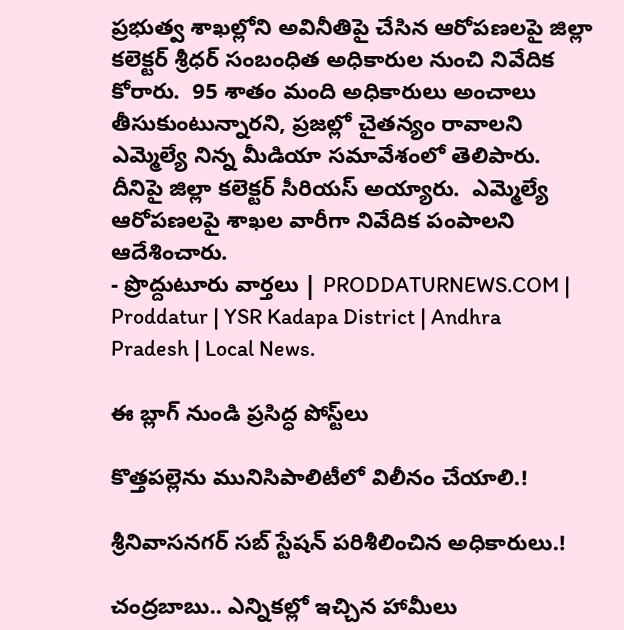ప్రభుత్వ శాఖల్లోని అవినీతిపై చేసిన ఆరోపణలపై జిల్లా కలెక్టర్ శ్రీధర్ సంబంధిత అధికారుల నుంచి నివేదిక కోరారు.  95 శాతం మంది అధికారులు అంచాలు తీసుకుంటున్నారని, ప్రజల్లో చైతన్యం రావాలని ఎమ్మెల్యే నిన్న మీడియా సమావేశంలో తెలిపారు.  దీనిపై జిల్లా కలెక్టర్ సీరియస్ అయ్యారు.  ఎమ్మెల్యే ఆరోపణలపై శాఖల వారీగా నివేదిక పంపాలని ఆదేశించారు.
- ప్రొద్దుటూరు వార్తలు | PRODDATURNEWS.COM | Proddatur | YSR Kadapa District | Andhra Pradesh | Local News.

ఈ బ్లాగ్ నుండి ప్రసిద్ధ పోస్ట్‌లు

కొత్తపల్లెను మునిసిపాలిటీలో విలీనం చేయాలి.!

శ్రీనివాసనగర్ సబ్ స్టేషన్ పరిశీలించిన అధికారులు.!

చంద్రబాబు.. ఎన్నికల్లో ఇచ్చిన హామీలు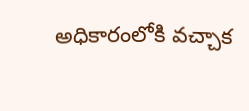అధికారంలోకి వచ్చాక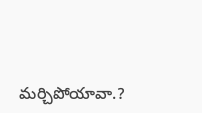మర్చిపోయావా.?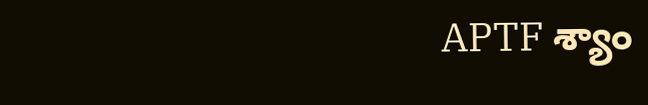APTF శ్యాం